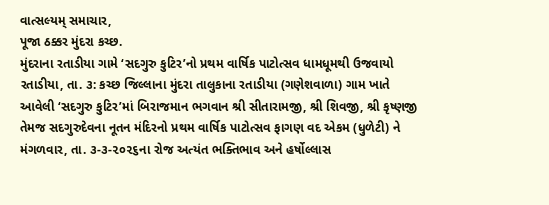વાત્સલ્યમ્ સમાચાર,
પૂજા ઠક્કર મુંદરા કચ્છ.
મુંદરાના રતાડીયા ગામે ‘સદગુરુ કુટિર’નો પ્રથમ વાર્ષિક પાટોત્સવ ધામધૂમથી ઉજવાયો
રતાડીયા, તા. ૩: કચ્છ જિલ્લાના મુંદરા તાલુકાના રતાડીયા (ગણેશવાળા) ગામ ખાતે આવેલી ‘સદગુરુ કુટિર’માં બિરાજમાન ભગવાન શ્રી સીતારામજી, શ્રી શિવજી, શ્રી કૃષ્ણજી તેમજ સદગુરુદેવના નૂતન મંદિરનો પ્રથમ વાર્ષિક પાટોત્સવ ફાગણ વદ એકમ (ધુળેટી) ને મંગળવાર, તા. ૩-૩-૨૦૨૬ના રોજ અત્યંત ભક્તિભાવ અને હર્ષોલ્લાસ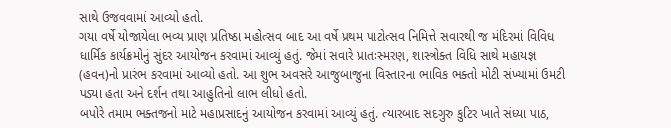સાથે ઉજવવામાં આવ્યો હતો.
ગયા વર્ષે યોજાયેલા ભવ્ય પ્રાણ પ્રતિષ્ઠા મહોત્સવ બાદ આ વર્ષે પ્રથમ પાટોત્સવ નિમિત્તે સવારથી જ મંદિરમાં વિવિધ ધાર્મિક કાર્યક્રમોનું સુંદર આયોજન કરવામાં આવ્યું હતું. જેમાં સવારે પ્રાતઃસ્મરણ, શાસ્ત્રોક્ત વિધિ સાથે મહાયજ્ઞ (હવન)નો પ્રારંભ કરવામાં આવ્યો હતો. આ શુભ અવસરે આજુબાજુના વિસ્તારના ભાવિક ભક્તો મોટી સંખ્યામાં ઉમટી પડ્યા હતા અને દર્શન તથા આહુતિનો લાભ લીધો હતો.
બપોરે તમામ ભક્તજનો માટે મહાપ્રસાદનું આયોજન કરવામાં આવ્યું હતું. ત્યારબાદ સદગુરુ કુટિર ખાતે સંધ્યા પાઠ,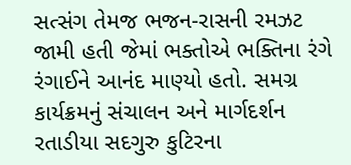સત્સંગ તેમજ ભજન-રાસની રમઝટ જામી હતી જેમાં ભક્તોએ ભક્તિના રંગે રંગાઈને આનંદ માણ્યો હતો. સમગ્ર કાર્યક્રમનું સંચાલન અને માર્ગદર્શન રતાડીયા સદગુરુ કુટિરના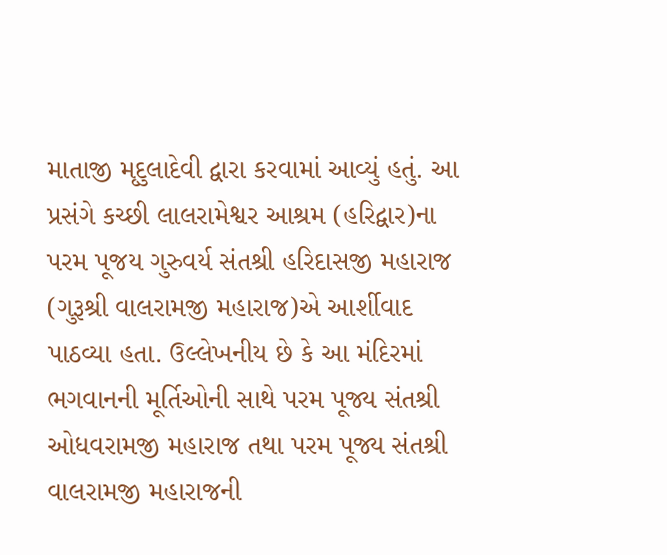માતાજી મૃદુલાદેવી દ્વારા કરવામાં આવ્યું હતું. આ પ્રસંગે કચ્છી લાલરામેશ્વર આશ્રમ (હરિદ્વાર)ના પરમ પૂજય ગુરુવર્ય સંતશ્રી હરિદાસજી મહારાજ (ગુરૂશ્રી વાલરામજી મહારાજ)એ આર્શીવાદ પાઠવ્યા હતા. ઉલ્લેખનીય છે કે આ મંદિરમાં ભગવાનની મૂર્તિઓની સાથે પરમ પૂજ્ય સંતશ્રી ઓધવરામજી મહારાજ તથા પરમ પૂજ્ય સંતશ્રી વાલરામજી મહારાજની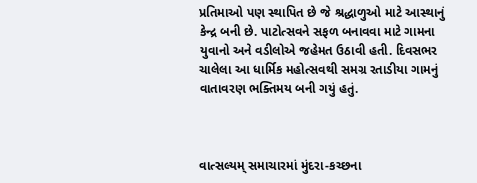પ્રતિમાઓ પણ સ્થાપિત છે જે શ્રદ્ધાળુઓ માટે આસ્થાનું કેન્દ્ર બની છે. પાટોત્સવને સફળ બનાવવા માટે ગામના યુવાનો અને વડીલોએ જહેમત ઉઠાવી હતી. દિવસભર ચાલેલા આ ધાર્મિક મહોત્સવથી સમગ્ર રતાડીયા ગામનું વાતાવરણ ભક્તિમય બની ગયું હતું.



વાત્સલ્યમ્ સમાચારમાં મુંદરા-કચ્છના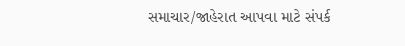સમાચાર/જાહેરાત આપવા માટે સંપર્ક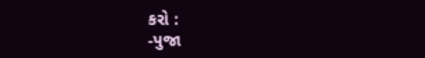કરો :
-પુજા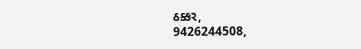ઠક્કર,
9426244508,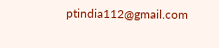ptindia112@gmail.com